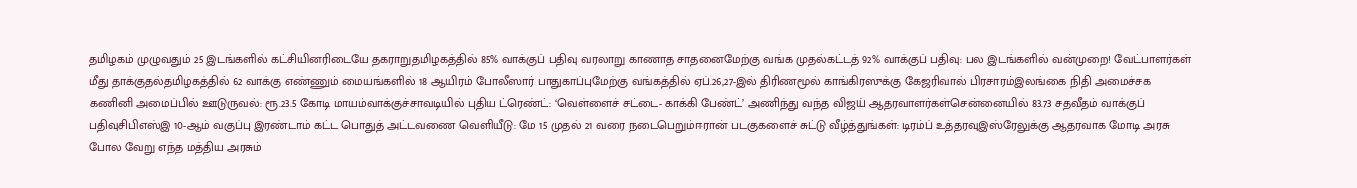தமிழகம் முழுவதும் 25 இடங்களில் கட்சியினரிடையே தகராறுதமிழகத்தில் 85% வாக்குப் பதிவு வரலாறு காணாத சாதனைமேற்கு வங்க முதல்கட்டத் 92% வாக்குப் பதிவு: பல இடங்களில் வன்முறை! வேட்பாளர்கள் மீது தாக்குதல்தமிழகத்தில் 62 வாக்கு எண்ணும் மையங்களில் 18 ஆயிரம் போலீஸார் பாதுகாப்புமேற்கு வங்கத்தில் ஏப்.26,27-இல் திரிணமூல் காங்கிரஸுக்கு கேஜரிவால் பிரசாரம்இலங்கை நிதி அமைச்சக கணினி அமைப்பில் ஊடுருவல்: ரூ.23.5 கோடி மாயம்வாக்குச்சாவடியில் புதிய ட்ரெண்ட்: ‘வெள்ளைச் சட்டை- காக்கி பேண்ட்’ அணிந்து வந்த விஜய் ஆதரவாளர்கள்சென்னையில் 83.73 சதவீதம் வாக்குப் பதிவுசிபிஎஸ்இ 10-ஆம் வகுப்பு இரண்டாம் கட்ட பொதுத் அட்டவணை வெளியீடு: மே 15 முதல் 21 வரை நடைபெறும்ஈரான் படகுகளைச் சுட்டு வீழ்த்துங்கள்: டிரம்ப் உத்தரவுஇஸ்ரேலுக்கு ஆதரவாக மோடி அரசு போல வேறு எந்த மத்திய அரசும்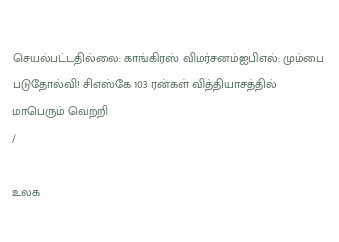செயல்பட்டதில்லை: காங்கிரஸ் விமர்சனம்ஐபிஎல்: மும்பை படுதோல்வி! சிஎஸ்கே 103 ரன்கள் வித்தியாசத்தில் மாபெரும் வெற்றி
/

உலக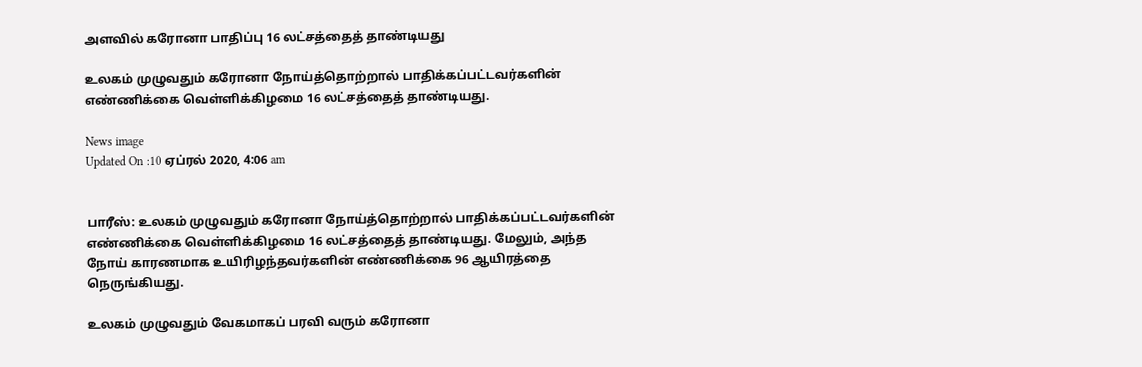அளவில் கரோனா பாதிப்பு 16 லட்சத்தைத் தாண்டியது

உலகம் முழுவதும் கரோனா நோய்த்தொற்றால் பாதிக்கப்பட்டவர்களின் எண்ணிக்கை வெள்ளிக்கிழமை 16 லட்சத்தைத் தாண்டியது.

News image
Updated On :10 ஏப்ரல் 2020, 4:06 am


பாரீஸ்: உலகம் முழுவதும் கரோனா நோய்த்தொற்றால் பாதிக்கப்பட்டவர்களின் எண்ணிக்கை வெள்ளிக்கிழமை 16 லட்சத்தைத் தாண்டியது. மேலும், அந்த நோய் காரணமாக உயிரிழந்தவர்களின் எண்ணிக்கை 96 ஆயிரத்தை நெருங்கியது.

உலகம் முழுவதும் வேகமாகப் பரவி வரும் கரோனா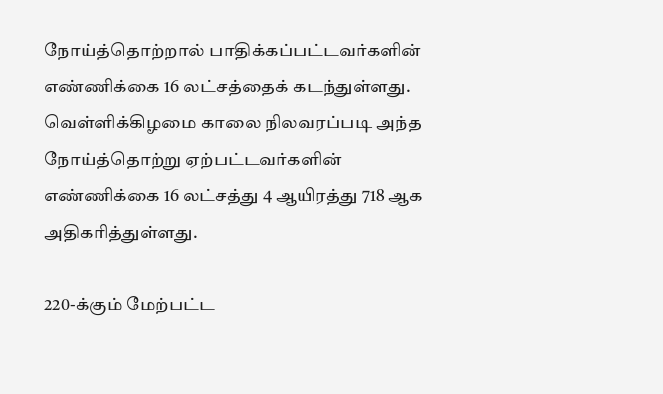நோய்த்தொற்றால் பாதிக்கப்பட்டவர்களின் எண்ணிக்கை 16 லட்சத்தைக் கடந்துள்ளது. வெள்ளிக்கிழமை காலை நிலவரப்படி அந்த நோய்த்தொற்று ஏற்பட்டவர்களின் எண்ணிக்கை 16 லட்சத்து 4 ஆயிரத்து 718 ஆக அதிகரித்துள்ளது.

220-க்கும் மேற்பட்ட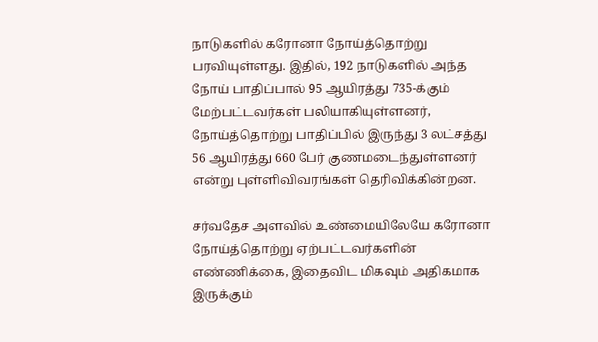நாடுகளில் கரோனா நோய்த்தொற்று பரவியுள்ளது. இதில், 192 நாடுகளில் அந்த நோய் பாதிப்பால் 95 ஆயிரத்து 735-க்கும் மேற்பட்டவர்கள் பலியாகியுள்ளனர், நோய்த்தொற்று பாதிப்பில் இருந்து 3 லட்சத்து 56 ஆயிரத்து 660 பேர் குணமடைந்துள்ளனர் என்று புள்ளிவிவரங்கள் தெரிவிக்கின்றன.

சர்வதேச அளவில் உண்மையிலேயே கரோனா நோய்த்தொற்று ஏற்பட்டவர்களின் எண்ணிக்கை, இதைவிட மிகவும் அதிகமாக இருக்கும்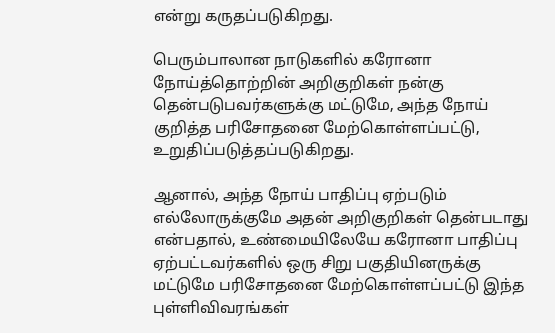என்று கருதப்படுகிறது.

பெரும்பாலான நாடுகளில் கரோனா நோய்த்தொற்றின் அறிகுறிகள் நன்கு தென்படுபவர்களுக்கு மட்டுமே, அந்த நோய் குறித்த பரிசோதனை மேற்கொள்ளப்பட்டு, உறுதிப்படுத்தப்படுகிறது.

ஆனால், அந்த நோய் பாதிப்பு ஏற்படும் எல்லோருக்குமே அதன் அறிகுறிகள் தென்படாது என்பதால், உண்மையிலேயே கரோனா பாதிப்பு ஏற்பட்டவர்களில் ஒரு சிறு பகுதியினருக்கு மட்டுமே பரிசோதனை மேற்கொள்ளப்பட்டு இந்த புள்ளிவிவரங்கள்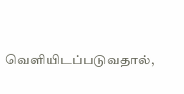வெளியிடப்படுவதால்,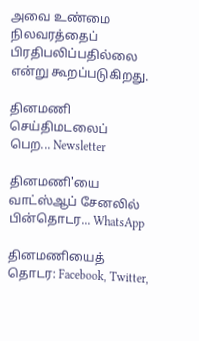அவை உண்மை நிலவரத்தைப் பிரதிபலிப்பதில்லை என்று கூறப்படுகிறது.

தினமணி செய்திமடலைப் பெற... Newsletter

தினமணி'யை வாட்ஸ்ஆப் சேனலில் பின்தொடர... WhatsApp

தினமணியைத் தொடர: Facebook, Twitter,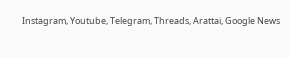Instagram, Youtube, Telegram, Threads, Arattai, Google News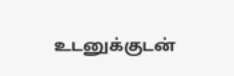உடனுக்குடன்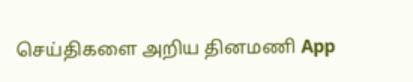செய்திகளை அறிய தினமணி App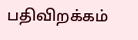பதிவிறக்கம்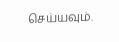செய்யவும்.